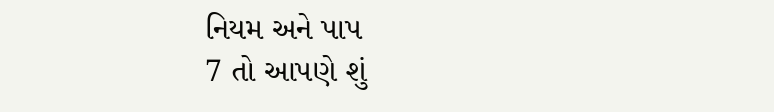નિયમ અને પાપ
7 તો આપણે શું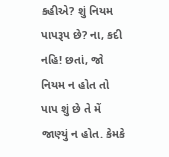કહીએ? શું નિયમ પાપરૂપ છે? ના, કદી નહિ! છતાં, જો નિયમ ન હોત તો પાપ શું છે તે મેં જાણ્યું ન હોત. કેમકે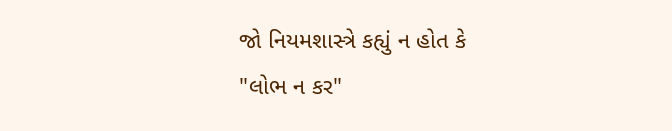જો નિયમશાસ્ત્રે કહ્યું ન હોત કે "લોભ ન કર"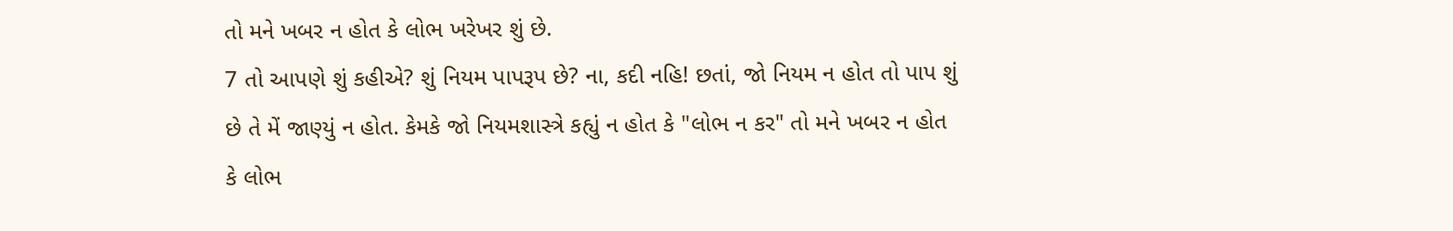તો મને ખબર ન હોત કે લોભ ખરેખર શું છે.
7 તો આપણે શું કહીએ? શું નિયમ પાપરૂપ છે? ના, કદી નહિ! છતાં, જો નિયમ ન હોત તો પાપ શું છે તે મેં જાણ્યું ન હોત. કેમકે જો નિયમશાસ્ત્રે કહ્યું ન હોત કે "લોભ ન કર" તો મને ખબર ન હોત કે લોભ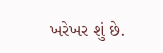ખરેખર શું છે.